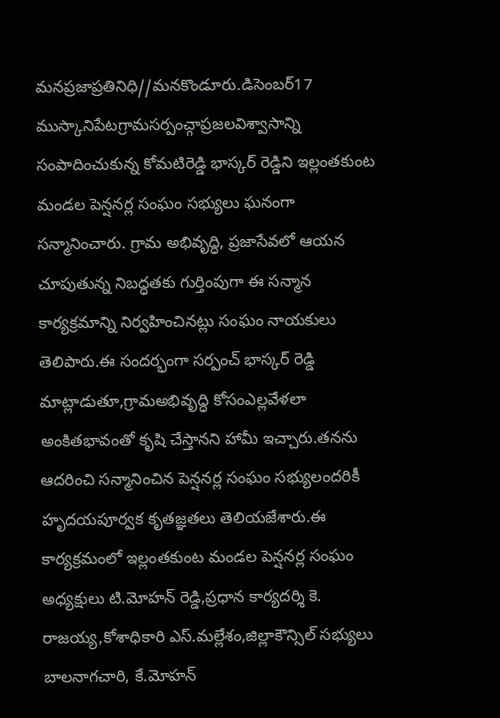మనప్రజాప్రతినిధి//మనకొండూరు.డిసెంబర్17
ముస్కానిపేటగ్రామసర్పంచ్గాప్రజలవిశ్వాసాన్ని సంపాదించుకున్న కోమటిరెడ్డి భాస్కర్ రెడ్డిని ఇల్లంతకుంట మండల పెన్షనర్ల సంఘం సభ్యులు ఘనంగా సన్మానించారు. గ్రామ అభివృద్ధి, ప్రజాసేవలో ఆయన చూపుతున్న నిబద్ధతకు గుర్తింపుగా ఈ సన్మాన కార్యక్రమాన్ని నిర్వహించినట్లు సంఘం నాయకులు తెలిపారు.ఈ సందర్భంగా సర్పంచ్ భాస్కర్ రెడ్డి మాట్లాడుతూ,గ్రామఅభివృద్ధి కోసంఎల్లవేళలా అంకితభావంతో కృషి చేస్తానని హామీ ఇచ్చారు.తనను ఆదరించి సన్మానించిన పెన్షనర్ల సంఘం సభ్యులందరికీ హృదయపూర్వక కృతజ్ఞతలు తెలియజేశారు.ఈ కార్యక్రమంలో ఇల్లంతకుంట మండల పెన్షనర్ల సంఘం అధ్యక్షులు టి.మోహన్ రెడ్డి,ప్రధాన కార్యదర్శి కె. రాజయ్య,కోశాధికారి ఎస్.మల్లేశం,జిల్లాకౌన్సిల్ సభ్యులు బాలనాగచారి, కే.మోహన్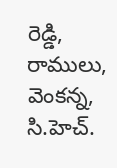రెడ్డి, రాములు, వెంకన్న, సి.హెచ్.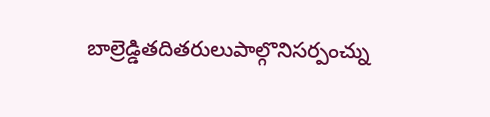బాల్రెడ్డితదితరులుపాల్గొనిసర్పంచ్ను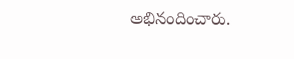అభినందించారు.